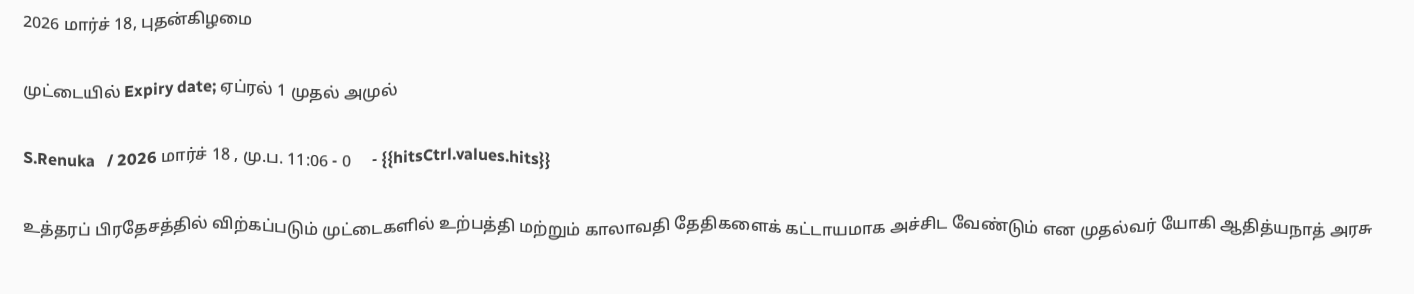2026 மார்ச் 18, புதன்கிழமை

முட்டையில் Expiry date; ஏப்ரல் 1 முதல் அமுல்

S.Renuka   / 2026 மார்ச் 18 , மு.ப. 11:06 - 0     - {{hitsCtrl.values.hits}}

உத்தரப் பிரதேசத்தில் விற்கப்படும் முட்டைகளில் உற்பத்தி மற்றும் காலாவதி தேதிகளைக் கட்டாயமாக அச்சிட வேண்டும் என முதல்வர் யோகி ஆதித்யநாத் அரசு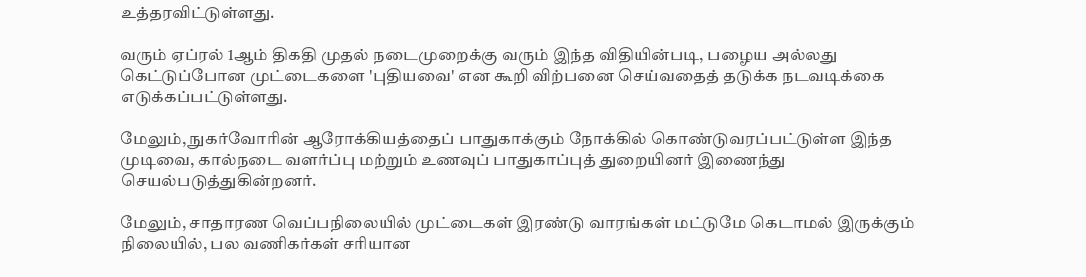உத்தரவிட்டுள்ளது.

வரும் ஏப்ரல் 1ஆம் திகதி முதல் நடைமுறைக்கு வரும் இந்த விதியின்படி, பழைய அல்லது கெட்டுப்போன முட்டைகளை 'புதியவை' என கூறி விற்பனை செய்வதைத் தடுக்க நடவடிக்கை எடுக்கப்பட்டுள்ளது.

மேலும், நுகர்வோரின் ஆரோக்கியத்தைப் பாதுகாக்கும் நோக்கில் கொண்டுவரப்பட்டுள்ள இந்த முடிவை, கால்நடை வளர்ப்பு மற்றும் உணவுப் பாதுகாப்புத் துறையினர் இணைந்து செயல்படுத்துகின்றனர்.

மேலும், சாதாரண வெப்பநிலையில் முட்டைகள் இரண்டு வாரங்கள் மட்டுமே கெடாமல் இருக்கும் நிலையில், பல வணிகர்கள் சரியான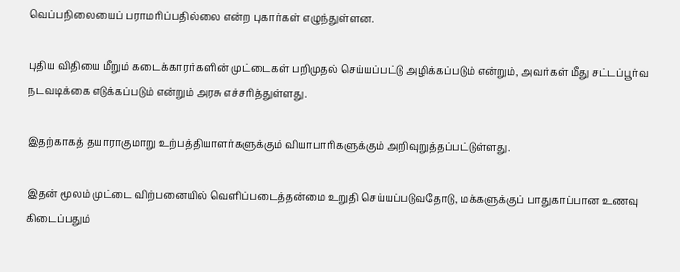வெப்பநிலையைப் பராமரிப்பதில்லை என்ற புகார்கள் எழுந்துள்ளன.

புதிய விதியை மீறும் கடைக்காரர்களின் முட்டைகள் பறிமுதல் செய்யப்பட்டு அழிக்கப்படும் என்றும், அவர்கள் மீது சட்டப்பூர்வ நடவடிக்கை எடுக்கப்படும் என்றும் அரசு எச்சரித்துள்ளது.

இதற்காகத் தயாராகுமாறு உற்பத்தியாளர்களுக்கும் வியாபாரிகளுக்கும் அறிவுறுத்தப்பட்டுள்ளது.

இதன் மூலம் முட்டை விற்பனையில் வெளிப்படைத்தன்மை உறுதி செய்யப்படுவதோடு, மக்களுக்குப் பாதுகாப்பான உணவு கிடைப்பதும்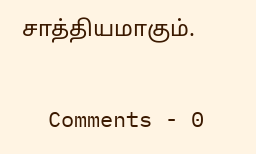சாத்தியமாகும்.


  Comments - 0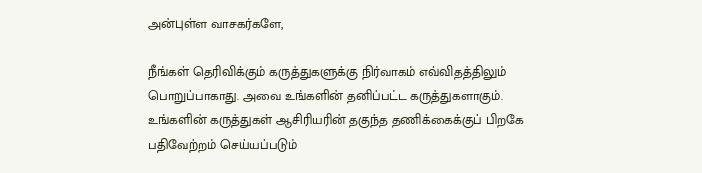அன்புள்ள வாசகர்களே,

நீங்கள் தெரிவிக்கும் கருத்துகளுக்கு நிர்வாகம் எவ்விதத்திலும் பொறுப்பாகாது. அவை உங்களின் தனிப்பட்ட கருத்துகளாகும். உங்களின் கருத்துகள் ஆசிரியரின் தகுந்த தணிக்கைக்குப் பிறகே பதிவேற்றம் செய்யப்படும்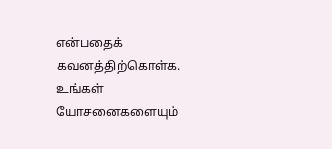என்பதைக் கவனத்திற்கொள்க. உங்கள் யோசனைகளையும்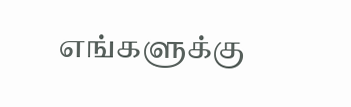எங்களுக்கு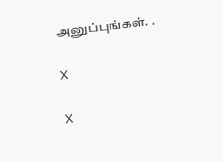அனுப்புங்கள். .

X

X